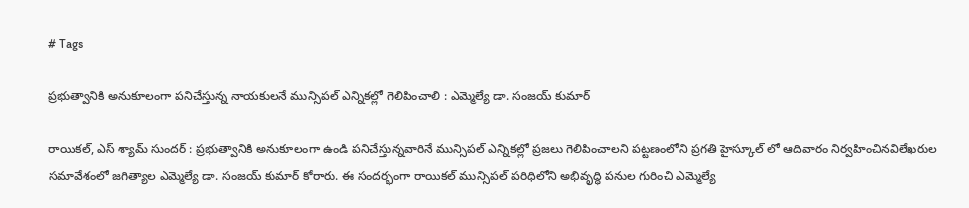# Tags

ప్రభుత్వానికి అనుకూలంగా పనిచేస్తున్న నాయకులనే మున్సిపల్ ఎన్నికల్లో గెలిపించాలి : ఎమ్మెల్యే డా. సంజయ్ కుమార్

రాయికల్, ఎస్ శ్యామ్ సుందర్ : ప్రభుత్వానికి అనుకూలంగా ఉండి పనిచేస్తున్నవారినే మున్సిపల్ ఎన్నికల్లో ప్రజలు గెలిపించాలని పట్టణంలోని ప్రగతి హైస్కూల్ లో ఆదివారం నిర్వహించినవిలేఖరుల సమావేశంలో జగిత్యాల ఎమ్మెల్యే డా. సంజయ్ కుమార్ కోరారు. ఈ సందర్భంగా రాయికల్ మున్సిపల్ పరిధిలోని అభివృద్ధి పనుల గురించి ఎమ్మెల్యే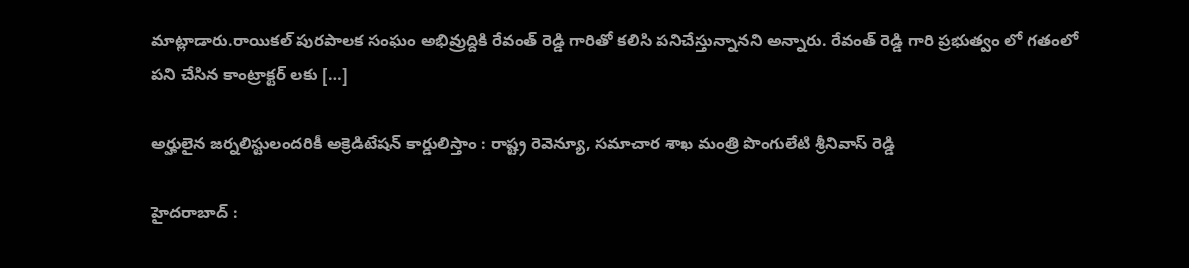మాట్లాడారు.రాయికల్ పురపాలక సంఘం అభివ్రుద్దికి రేవంత్ రెడ్డి గారితో కలిసి పనిచేస్తున్నానని అన్నారు. రేవంత్ రెడ్డి గారి ప్రభుత్వం లో గతంలో పని చేసిన కాంట్రాక్టర్ లకు […]

అర్హులైన జర్నలిస్టులందరికీ అక్రెడిటేషన్ కార్డులిస్తాం : రాష్ట్ర రెవెన్యూ, సమాచార శాఖ మంత్రి పొంగులేటి శ్రీనివాస్ రెడ్డి

హైదరాబాద్ :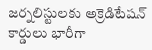జర్నలిస్టులకు అక్రెడిటేషన్ కార్డులు భారీగా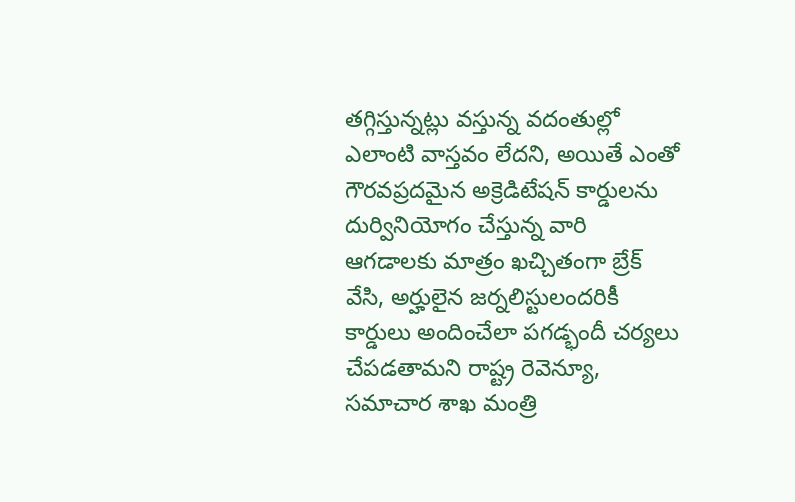తగ్గిస్తున్నట్లు వస్తున్న వదంతుల్లో ఎలాంటి వాస్తవం లేదని, అయితే ఎంతో గౌరవప్రదమైన అక్రెడిటేషన్ కార్డులను దుర్వినియోగం చేస్తున్న వారి ఆగడాలకు మాత్రం ఖచ్చితంగా బ్రేక్ వేసి, అర్హులైన జర్నలిస్టులందరికీ కార్డులు అందించేలా పగడ్భందీ చర్యలు చేపడతామని రాష్ట్ర రెవెన్యూ, సమాచార శాఖ మంత్రి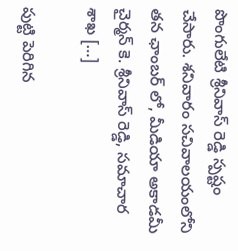పొంగులేటి శ్రీనివాస్ రెడ్డి స్పష్టం చేసారు. శనివారం సచివాలయంలోని తన ఛాంబర్ లో, మీడియా అకాడమీ చైర్మన్ కె. శ్రీనివాస్ రెడ్డి, సమాచార శాఖ […]

పుట్టి పెరిగిన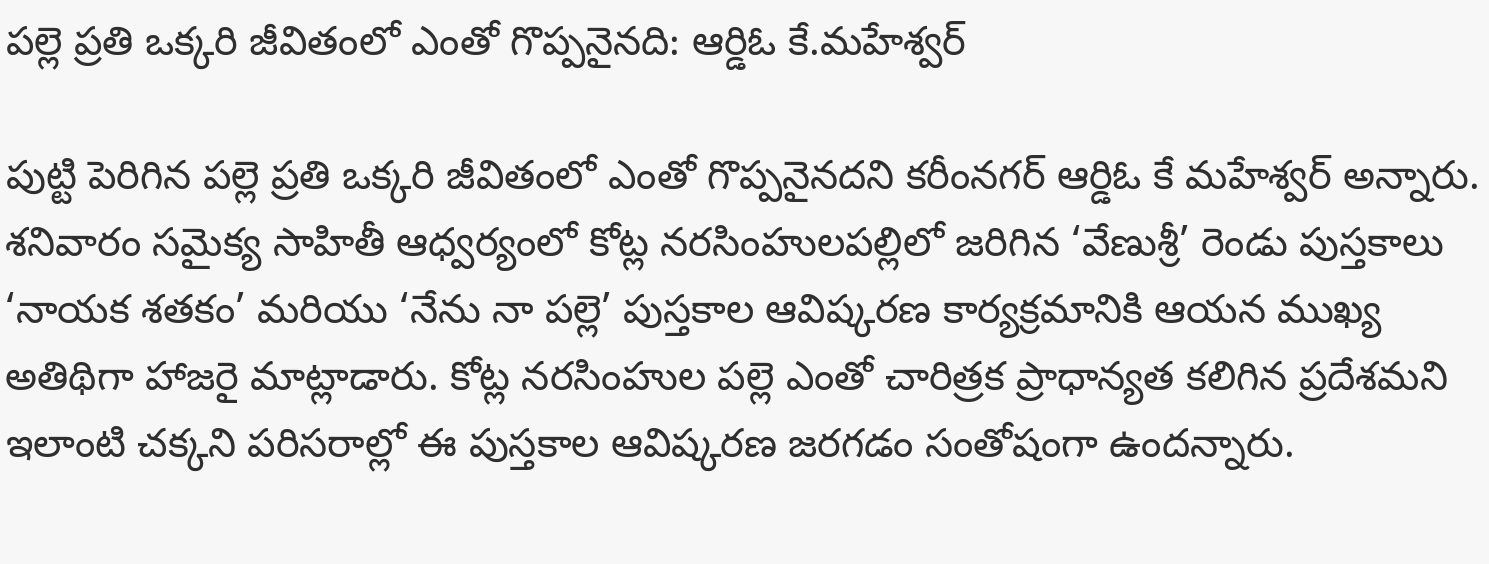పల్లె ప్రతి ఒక్కరి జీవితంలో ఎంతో గొప్పనైనది: ఆర్డిఓ కే.మహేశ్వర్

పుట్టి పెరిగిన పల్లె ప్రతి ఒక్కరి జీవితంలో ఎంతో గొప్పనైనదని కరీంనగర్ ఆర్డిఓ కే మహేశ్వర్ అన్నారు. శనివారం సమైక్య సాహితీ ఆధ్వర్యంలో కోట్ల నరసింహులపల్లిలో జరిగిన ‘వేణుశ్రీ’ రెండు పుస్తకాలు ‘నాయక శతకం’ మరియు ‘నేను నా పల్లె’ పుస్తకాల ఆవిష్కరణ కార్యక్రమానికి ఆయన ముఖ్య అతిథిగా హాజరై మాట్లాడారు. కోట్ల నరసింహుల పల్లె ఎంతో చారిత్రక ప్రాధాన్యత కలిగిన ప్రదేశమని ఇలాంటి చక్కని పరిసరాల్లో ఈ పుస్తకాల ఆవిష్కరణ జరగడం సంతోషంగా ఉందన్నారు.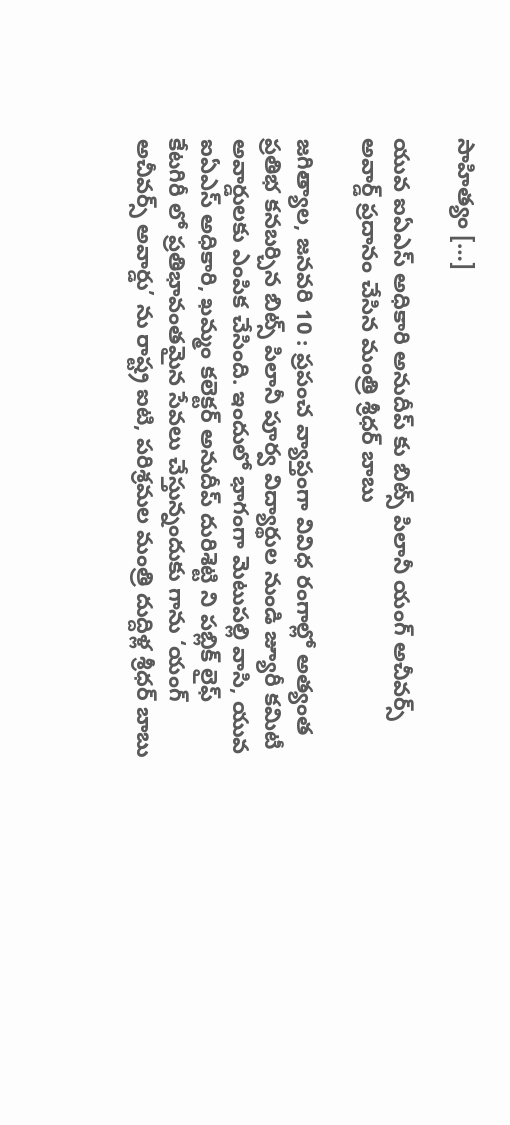సాహిత్యం […]

యువ ఐఏఎస్ అధికారి అనుదీప్ కు బిట్స్ పిలానీ యంగ్ అచీవర్స్ అవార్డ్ ప్రదానం చేసిన మంత్రి శ్రీధర్ బాబు

జగిత్యాల, జనవరి 10 : ప్రపంచ వ్యాప్తంగా వివిధ రంగాల్లో అత్యంత ప్రతిభ కనబర్చిన బిట్స్ పిలానీ పూర్వ విద్యార్థుల నుండి జ్యూరీ కమిటీ అవార్డులకు ఎంపిక చేసింది. ఇందులో భాగంగా మెటుపల్లి వాసి, యువ ఐఏఎస్ అధికారి, ఖమ్మం కలెక్టర్ అనుదీప్ దురిశెట్టి ని పబ్లిక్ లైఫ్ కేటగిరీ లో ప్రతిభావంతమైన సేవలు చేస్తున్నందుకు గాను ‘యంగ్ అచీవర్స్ అవార్డు’ ను రాష్ట్ర ఐటి, పరిశ్రమల మంత్రి దుద్దిళ్ల శ్రీధర్ బాబు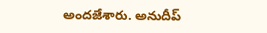అందజేశారు. అనుదీప్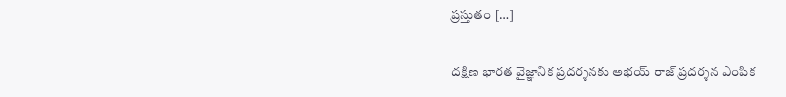ప్రస్తుతం […]

దక్షిణ భారత వైజ్ఞానిక ప్రదర్శనకు అభయ్ రాజ్ ప్రదర్శన ఎంపిక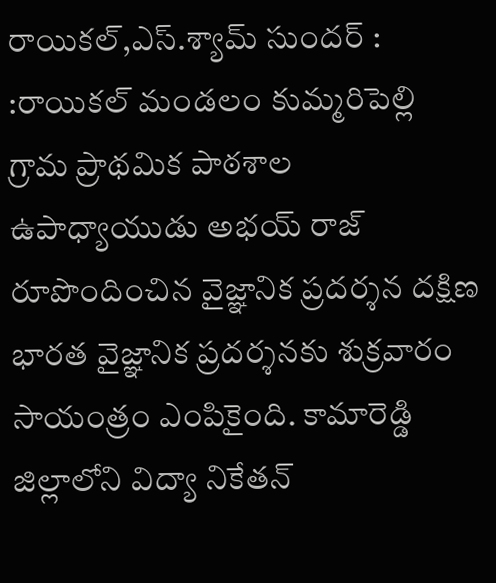రాయికల్,ఎస్.శ్యామ్ సుందర్ : :రాయికల్ మండలం కుమ్మరిపెల్లి గ్రామ ప్రాథమిక పాఠశాల ఉపాధ్యాయుడు అభయ్ రాజ్ రూపొందించిన వైజ్ఞానిక ప్రదర్శన దక్షిణ భారత వైజ్ఞానిక ప్రదర్శనకు శుక్రవారం సాయంత్రం ఎంపికైంది. కామారెడ్డి జిల్లాలోని విద్యా నికేతన్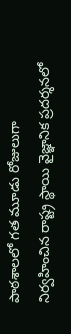పాఠశాలలో గత మూడు రోజులుగా నిర్వహించిన రాష్ట్ర స్థాయి వైజ్ఞానిక ప్రదర్శనలో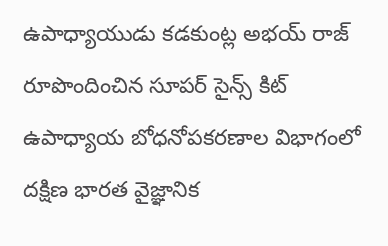ఉపాధ్యాయుడు కడకుంట్ల అభయ్ రాజ్ రూపొందించిన సూపర్ సైన్స్ కిట్ ఉపాధ్యాయ బోధనోపకరణాల విభాగంలో దక్షిణ భారత వైజ్ఞానిక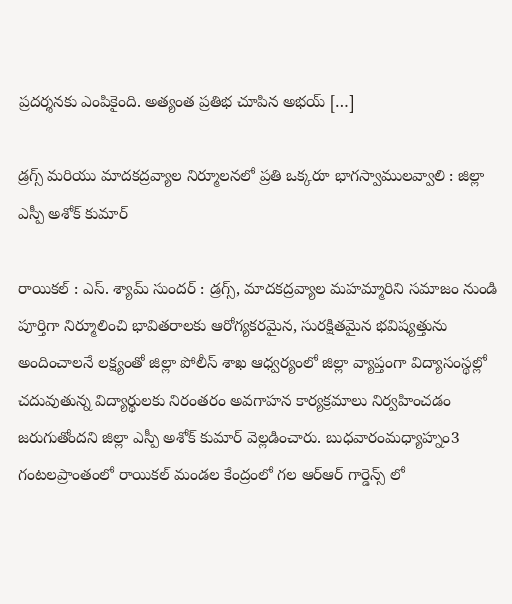ప్రదర్శనకు ఎంపికైంది. అత్యంత ప్రతిభ చూపిన అభయ్ […]

డ్రగ్స్‌ మరియు మాదకద్రవ్యాల నిర్మూలనలో ప్రతి ఒక్కరూ భాగస్వాములవ్వాలి : జిల్లా ఎస్పీ అశోక్ కుమార్

రాయికల్ : ఎస్. శ్యామ్ సుందర్ : డ్రగ్స్‌, మాదకద్రవ్యాల మహమ్మారిని సమాజం నుండి పూర్తిగా నిర్మూలించి భావితరాలకు ఆరోగ్యకరమైన, సురక్షితమైన భవిష్యత్తును అందించాలనే లక్ష్యంతో జిల్లా పోలీస్ శాఖ ఆధ్వర్యంలో జిల్లా వ్యాప్తంగా విద్యాసంస్థల్లో చదువుతున్న విద్యార్థులకు నిరంతరం అవగాహన కార్యక్రమాలు నిర్వహించడం జరుగుతోందని జిల్లా ఎస్పీ అశోక్ కుమార్ వెల్లడించారు. బుధవారంమధ్యాహ్నం3 గంటలప్రాంతంలో రాయికల్ మండల కేంద్రంలో గల ఆర్ఆర్ గార్డెన్స్ లో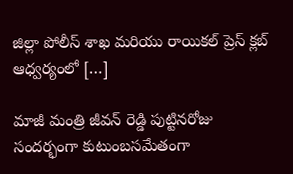జిల్లా పోలీస్ శాఖ మరియు రాయికల్ ప్రెస్ క్లబ్ ఆధ్వర్యంలో […]

మాజీ మంత్రి జీవన్ రెడ్డి పుట్టినరోజు సందర్భంగా కుటుంబసమేతంగా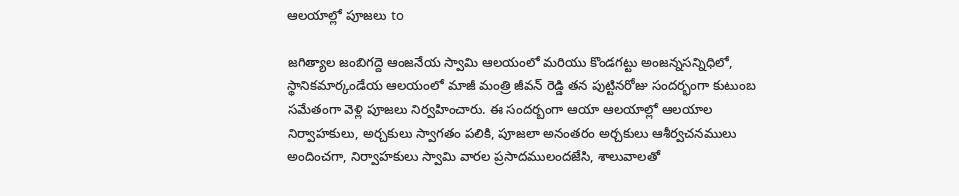ఆలయాల్లో పూజలు to

జగిత్యాల జంబిగద్దె ఆంజనేయ స్వామి ఆలయంలో మరియు కొండగట్టు అంజన్నసన్నిధిలో, స్థానికమార్కండేయ ఆలయంలో మాజీ మంత్రి జీవన్ రెడ్డి తన పుట్టినరోజు సందర్భంగా కుటుంబ సమేతంగా వెళ్లి పూజలు నిర్వహించారు. ఈ సందర్బంగా ఆయా ఆలయాల్లో ఆలయాల నిర్వాహకులు, అర్చకులు స్వాగతం పలికి, పూజలా అనంతరం అర్చకులు ఆశీర్వచనములు అందించగా, నిర్వాహకులు స్వామి వారల ప్రసాదములందజేసి, శాలువాలతో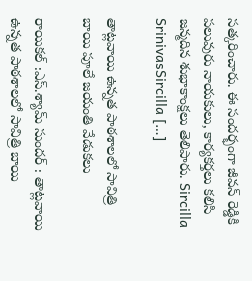సత్కరించారు. ఈ సందర్భంగా జీవన్ రెడ్డికి పలువురు నాయకులు, కార్యకర్తలు కలిసి జన్మదిన శుభాకాంక్షలు తెలిపారు. Sircilla SrinivasSircilla […]

తాట్లవాయి ఉన్నత పాఠశాలలో సావిత్రి బాయి పూలే జయంతి వేడుకలు

రాయికల్ :ఎస్.శ్యామ్ సుందర్ : తాట్లవాయి ఉన్నత పాఠశాలలో సావిత్రి బాయి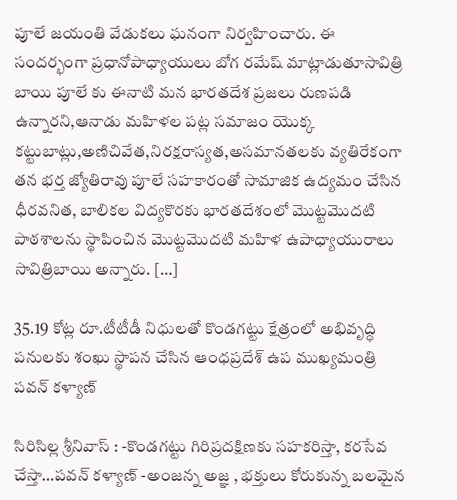పూలే జయంతి వేడుకలు ఘనంగా నిర్వహించారు. ఈ సందర్భంగా ప్రధానోపాధ్యాయులు బోగ రమేష్ మాట్లాడుతూసావిత్రి బాయి పూలే కు ఈనాటి మన భారతదేశ ప్రజలు రుణపడి ఉన్నారని,ఆనాడు మహిళల పట్ల సమాజం యొక్క కట్టుబాట్లు,అణిచివేత,నిరక్షరాస్యత,అసమానతలకు వ్యతిరేకంగా తన భర్త జ్యోతిరావు పూలే సహకారంతో సామాజిక ఉద్యమం చేసిన ధీరవనిత, బాలికల విద్యకొరకు భారతదేశంలో మొట్టమొదటి పాఠశాలను స్థాపించిన మొట్టమొదటి మహిళ ఉపాధ్యాయురాలు సావిత్రిబాయి అన్నారు. […]

35.19 కోట్ల రూ.టీటీడీ నిధులతో కొండగట్టు క్షేత్రంలో అభివృద్ధి పనులకు శంఖు స్థాపన చేసిన ఆంధప్రదేశ్ ఉప ముఖ్యమంత్రి పవన్ కళ్యాణ్

సిరిసిల్ల శ్రీనివాస్ : -కొండగట్టు గిరిప్రదక్షిణకు సహకరిస్తా, కరసేవ చేస్తా…పవన్ కళ్యాణ్ -అంజన్న అజ్ఞ , భక్తులు కోరుకున్న బలమైన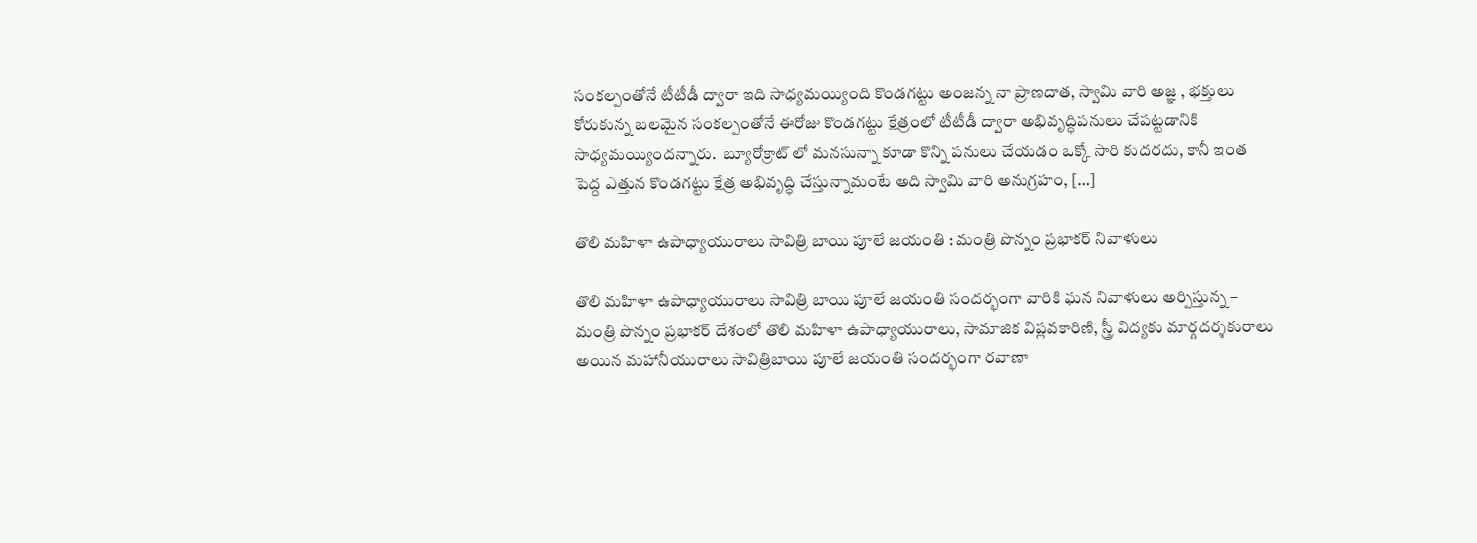సంకల్పంతోనే టీటీడీ ద్వారా ఇది సాధ్యమయ్యింది కొండగట్టు అంజన్న నా ప్రాణదాత, స్వామి వారి అజ్ఞ , భక్తులు కోరుకున్న బలమైన సంకల్పంతోనే ఈరోజు కొండగట్టు క్షేత్రంలో టీటీడీ ద్వారా అభివృద్ధిపనులు చేపట్టడానికి సాధ్యమయ్యిందన్నారు.  బ్యూరోక్రాట్ లో మనసున్నా కూడా కొన్ని పనులు చేయడం ఒక్కో సారి కుదరదు, కానీ ఇంత పెద్ద ఎత్తున కొండగట్టు క్షేత్ర అభివృద్ధి చేస్తున్నామంటే అది స్వామి వారి అనుగ్రహం, […]

తొలి మహిళా ఉపాధ్యాయురాలు సావిత్రి బాయి పూలే జయంతి : మంత్రి పొన్నం ప్రభాకర్ నివాళులు

తొలి మహిళా ఉపాధ్యాయురాలు సావిత్రి బాయి పూలే జయంతి సందర్భంగా వారికి ఘన నివాళులు అర్పిస్తున్న – మంత్రి పొన్నం ప్రభాకర్ దేశంలో తొలి మహిళా ఉపాధ్యాయురాలు, సామాజిక విప్లవకారిణి, స్త్రీ విద్యకు మార్గదర్శకురాలు అయిన మహానీయురాలు సావిత్రిబాయి పూలే జయంతి సందర్భంగా రవాణా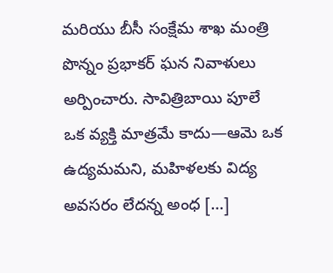మరియు బీసీ సంక్షేమ శాఖ మంత్రి పొన్నం ప్రభాకర్ ఘన నివాళులు అర్పించారు. సావిత్రిబాయి పూలే ఒక వ్యక్తి మాత్రమే కాదు—ఆమె ఒక ఉద్యమమని, మహిళలకు విద్య అవసరం లేదన్న అంధ […]